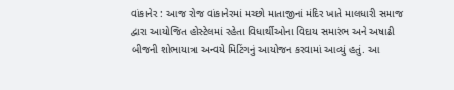વાંકાનેર : આજ રોજ વાંકાનેરમાં મચ્છો માતાજીનાં મંદિર ખાતે માલધારી સમાજ દ્વારા આયોજિત હોસ્ટેલમાં રહેતા વિધાર્થીઓના વિદાય સમારંભ અને અષાઢી બીજની શોભાયાત્રા અન્વયે મિટિંગનું આયોજન કરવામાં આવ્યું હતું. આ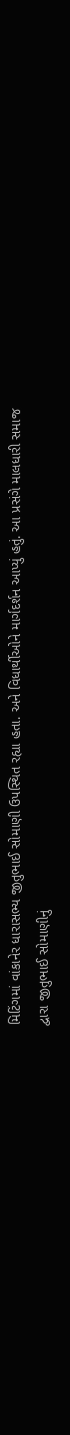મિટિંગમાં વાંકાનેર ધારાસભ્ય જીતુભાઈ સોમાણી ઉપસ્થિત રહ્યા હતા. અને વિધાર્થીઓને માર્ગદર્શન આપ્યું હતું. આ પ્રસંગે માલધારી સમાજ દ્વારા જીતુભાઈ સોમાણીનું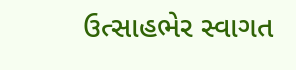ઉત્સાહભેર સ્વાગત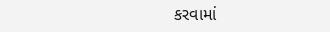કરવામાં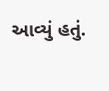આવ્યું હતું.